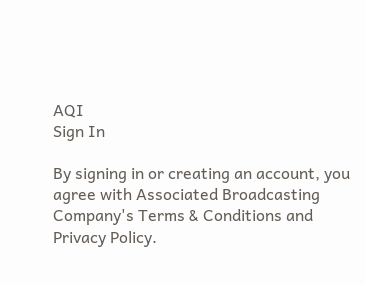AQI
Sign In

By signing in or creating an account, you agree with Associated Broadcasting Company's Terms & Conditions and Privacy Policy.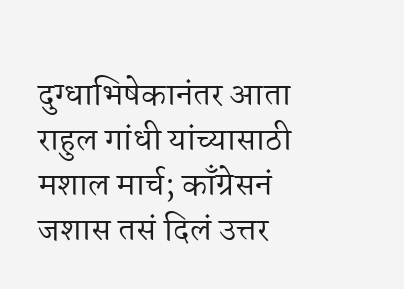दुग्धाभिषेकानंतर आता राहुल गांधी यांच्यासाठी मशाल मार्च; काँग्रेसनं जशास तसं दिलं उत्तर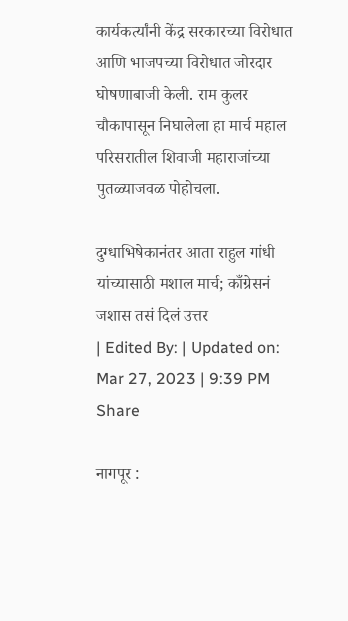कार्यकर्त्यांनी केंद्र सरकारच्या विरोधात आणि भाजपच्या विरोधात जोरदार घोषणाबाजी केली. राम कुलर चौकापासून निघालेला हा मार्च महाल परिसरातील शिवाजी महाराजांच्या पुतळ्याजवळ पोहोचला.

दुग्धाभिषेकानंतर आता राहुल गांधी यांच्यासाठी मशाल मार्च; काँग्रेसनं जशास तसं दिलं उत्तर
| Edited By: | Updated on: Mar 27, 2023 | 9:39 PM
Share

नागपूर :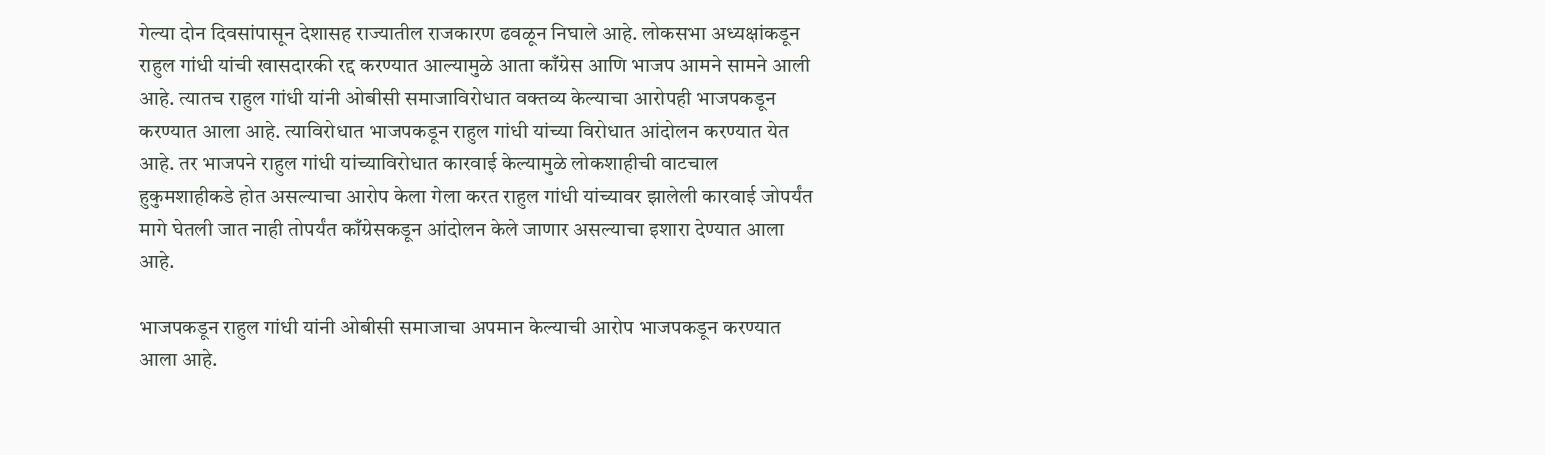गेल्या दोन दिवसांपासून देशासह राज्यातील राजकारण ढवळून निघाले आहे. लोकसभा अध्यक्षांकडून राहुल गांधी यांची खासदारकी रद्द करण्यात आल्यामुळे आता काँग्रेस आणि भाजप आमने सामने आली आहे. त्यातच राहुल गांधी यांनी ओबीसी समाजाविरोधात वक्तव्य केल्याचा आरोपही भाजपकडून करण्यात आला आहे. त्याविरोधात भाजपकडून राहुल गांधी यांच्या विरोधात आंदोलन करण्यात येत आहे. तर भाजपने राहुल गांधी यांच्याविरोधात कारवाई केल्यामुळे लोकशाहीची वाटचाल हुकुमशाहीकडे होत असल्याचा आरोप केला गेला करत राहुल गांधी यांच्यावर झालेली कारवाई जोपर्यंत मागे घेतली जात नाही तोपर्यंत काँग्रेसकडून आंदोलन केले जाणार असल्याचा इशारा देण्यात आला आहे.

भाजपकडून राहुल गांधी यांनी ओबीसी समाजाचा अपमान केल्याची आरोप भाजपकडून करण्यात आला आहे.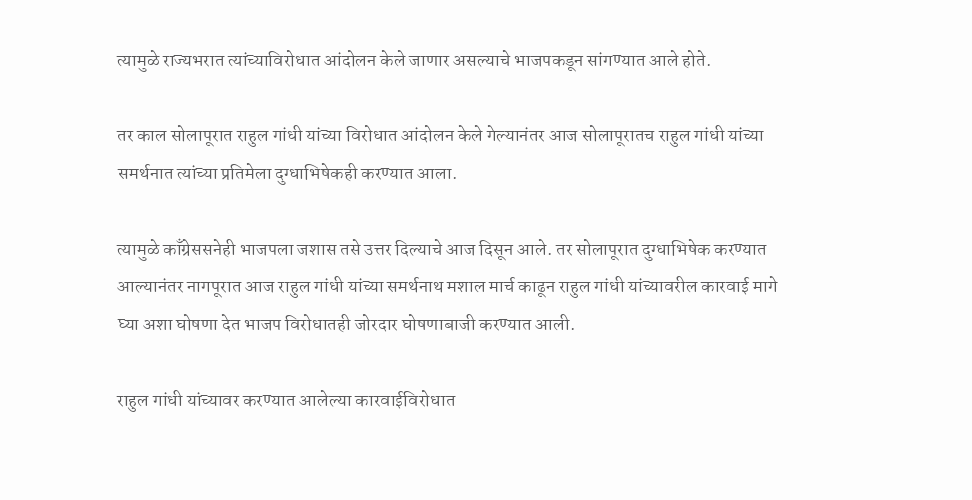त्यामुळे राज्यभरात त्यांच्याविरोधात आंदोलन केले जाणार असल्याचे भाजपकडून सांगण्यात आले होते.

तर काल सोलापूरात राहुल गांधी यांच्या विरोधात आंदोलन केले गेल्यानंतर आज सोलापूरातच राहुल गांधी यांच्या समर्थनात त्यांच्या प्रतिमेला दुग्धाभिषेकही करण्यात आला.

त्यामुळे काँग्रेससनेही भाजपला जशास तसे उत्तर दिल्याचे आज दिसून आले. तर सोलापूरात दुग्धाभिषेक करण्यात आल्यानंतर नागपूरात आज राहुल गांधी यांच्या समर्थनाथ मशाल मार्च काढून राहुल गांधी यांच्यावरील कारवाई मागे घ्या अशा घोषणा देत भाजप विरोधातही जोरदार घोषणाबाजी करण्यात आली.

राहुल गांधी यांच्यावर करण्यात आलेल्या कारवाईविरोधात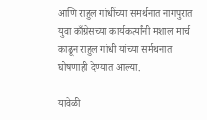आणि राहुल गांधींच्या समर्थनात नागपुरात युवा काँग्रेसच्या कार्यकर्त्यांनी मशाल मार्च काढून राहुल गांधी यांच्या सर्मथनात घोषणाही देण्यात आल्या.

यावेळी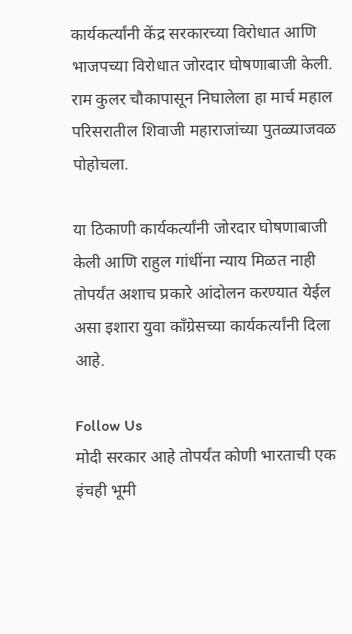कार्यकर्त्यांनी केंद्र सरकारच्या विरोधात आणि भाजपच्या विरोधात जोरदार घोषणाबाजी केली. राम कुलर चौकापासून निघालेला हा मार्च महाल परिसरातील शिवाजी महाराजांच्या पुतळ्याजवळ पोहोचला.

या ठिकाणी कार्यकर्त्यांनी जोरदार घोषणाबाजी केली आणि राहुल गांधींना न्याय मिळत नाही तोपर्यंत अशाच प्रकारे आंदोलन करण्यात येईल असा इशारा युवा काँग्रेसच्या कार्यकर्त्यांनी दिला आहे.

Follow Us
मोदी सरकार आहे तोपर्यंत कोणी भारताची एक इंचही भूमी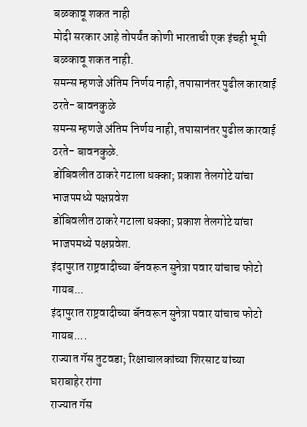बळकावू शकत नाही
मोदी सरकार आहे तोपर्यंत कोणी भारताची एक इंचही भूमी बळकावू शकत नाही.
समन्स म्हणजे अंतिम निर्णय नाही, तपासानंतर पुढील कारवाई ठरते- बावनकुळे
समन्स म्हणजे अंतिम निर्णय नाही, तपासानंतर पुढील कारवाई ठरते- बावनकुळे.
डोंबिवलीत ठाकरे गटाला धक्का; प्रकाश तेलगोटे यांचा भाजपमध्ये पक्षप्रवेश
डोंबिवलीत ठाकरे गटाला धक्का; प्रकाश तेलगोटे यांचा भाजपमध्ये पक्षप्रवेश.
इंदापुरात राष्ट्रवादीच्या बॅनवरून सुनेत्रा पवार यांचाच फोटो गायब...
इंदापुरात राष्ट्रवादीच्या बॅनवरून सुनेत्रा पवार यांचाच फोटो गायब....
राज्यात गॅस तुटवडा; रिक्षाचालकांच्या शिरसाट यांच्या घराबाहेर रांगा
राज्यात गॅस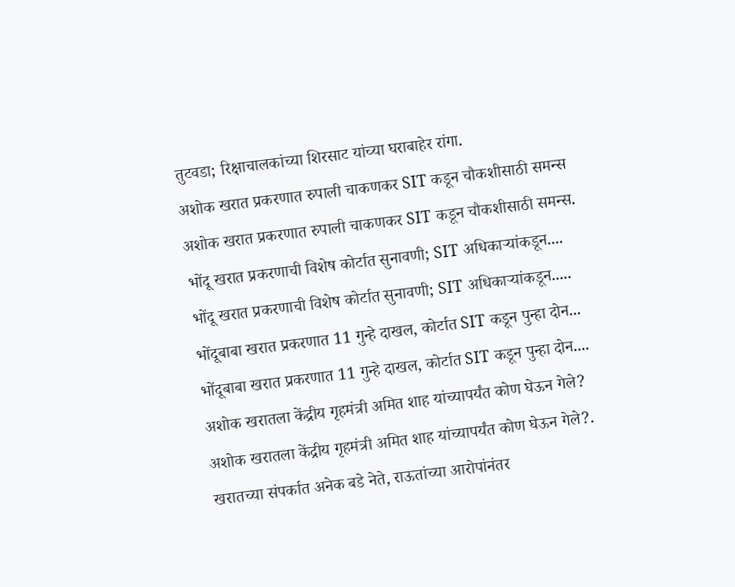तुटवडा; रिक्षाचालकांच्या शिरसाट यांच्या घराबाहेर रांगा.
अशोक खरात प्रकरणात रुपाली चाकणकर SIT कडून चौकशीसाठी समन्स
अशोक खरात प्रकरणात रुपाली चाकणकर SIT कडून चौकशीसाठी समन्स.
भोंदू खरात प्रकरणाची विशेष कोर्टात सुनावणी; SIT अधिकाऱ्यांकडून....
भोंदू खरात प्रकरणाची विशेष कोर्टात सुनावणी; SIT अधिकाऱ्यांकडून.....
भोंदूबाबा खरात प्रकरणात 11 गुन्हे दाखल, कोर्टात SIT कडून पुन्हा दोन...
भोंदूबाबा खरात प्रकरणात 11 गुन्हे दाखल, कोर्टात SIT कडून पुन्हा दोन....
अशोक खरातला केंद्रीय गृहमंत्री अमित शाह यांच्यापर्यंत कोण घेऊन गेले?
अशोक खरातला केंद्रीय गृहमंत्री अमित शाह यांच्यापर्यंत कोण घेऊन गेले?.
खरातच्या संपर्कात अनेक बडे नेते, राऊतांच्या आरोपांनंतर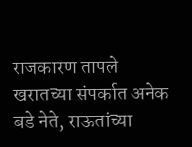राजकारण तापले
खरातच्या संपर्कात अनेक बडे नेते, राऊतांच्या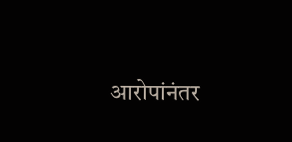आरोपांनंतर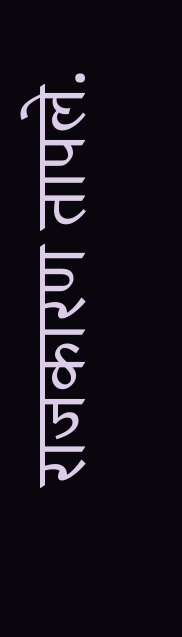राजकारण तापले.